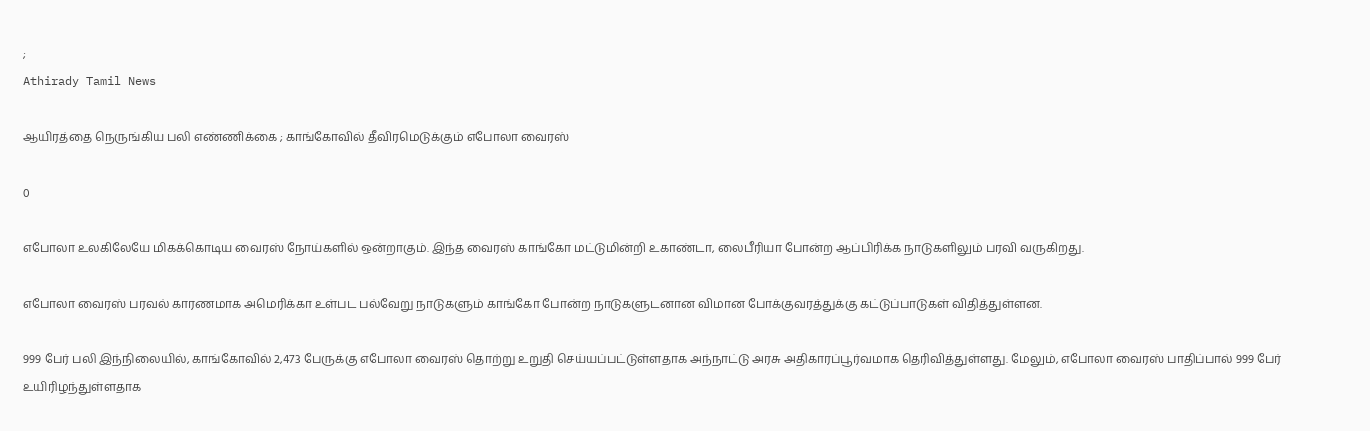;
Athirady Tamil News

ஆயிரத்தை நெருங்கிய பலி எண்ணிக்கை ; காங்கோவில் தீவிரமெடுக்கும் எபோலா வைரஸ்

0

எபோலா உலகிலேயே மிகக்கொடிய வைரஸ் நோய்களில் ஒன்றாகும். இந்த வைரஸ் காங்கோ மட்டுமின்றி உகாண்டா, லைபீரியா போன்ற ஆப்பிரிக்க நாடுகளிலும் பரவி வருகிறது.

எபோலா வைரஸ் பரவல் காரணமாக அமெரிக்கா உள்பட பல்வேறு நாடுகளும் காங்கோ போன்ற நாடுகளுடனான விமான போக்குவரத்துக்கு கட்டுப்பாடுகள் விதித்துள்ளன.

999 பேர் பலி இந்நிலையில், காங்கோவில் 2,473 பேருக்கு எபோலா வைரஸ் தொற்று உறுதி செய்யப்பட்டுள்ளதாக அந்நாட்டு அரசு அதிகாரப்பூர்வமாக தெரிவித்துள்ளது. மேலும், எபோலா வைரஸ் பாதிப்பால் 999 பேர் உயிரிழந்துள்ளதாக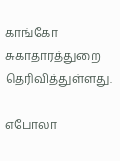காங்கோ சுகாதாரத்துறை தெரிவித்துள்ளது.

எபோலா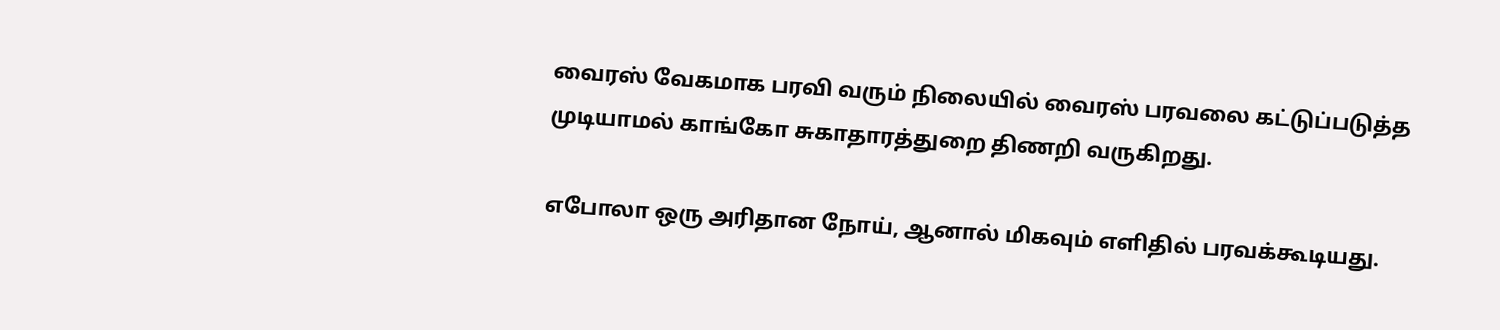வைரஸ் வேகமாக பரவி வரும் நிலையில் வைரஸ் பரவலை கட்டுப்படுத்த முடியாமல் காங்கோ சுகாதாரத்துறை திணறி வருகிறது.

எபோலா ஒரு அரிதான நோய், ஆனால் மிகவும் எளிதில் பரவக்கூடியது.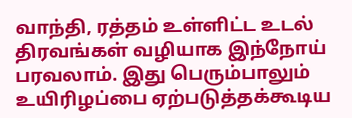வாந்தி, ரத்தம் உள்ளிட்ட உடல் திரவங்கள் வழியாக இந்நோய் பரவலாம். இது பெரும்பாலும் உயிரிழப்பை ஏற்படுத்தக்கூடிய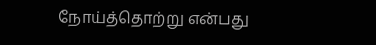நோய்த்தொற்று என்பது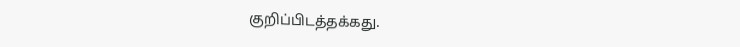குறிப்பிடத்தக்கது.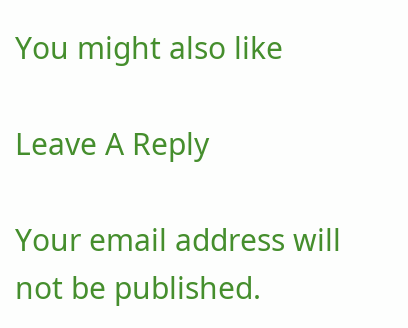You might also like

Leave A Reply

Your email address will not be published.